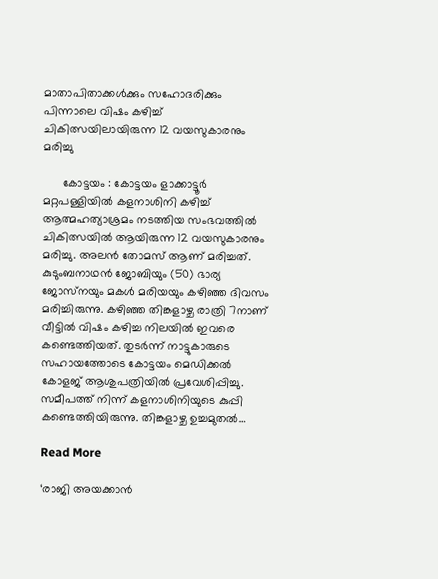മാതാപിതാക്കൾക്കും സഹോദരിക്കും പിന്നാലെ വിഷം കഴിച്ച് ചികിത്സയിലായിരുന്ന 12 വയസുകാരനും മരിച്ചു‌

      കോട്ടയം : കോട്ടയം ളാക്കാട്ടൂർ മറ്റപള്ളിയിൽ കളനാശിനി കഴിച്ച് ആത്മഹത്യാശ്രമം നടത്തിയ സംഭവത്തിൽ ചികിത്സയിൽ ആയിരുന്ന 12 വയസുകാരനും മരിച്ചു. അലൻ തോമസ് ആണ് മരിച്ചത്. കുടുംബനാഥൻ ജോബിയും (50) ഭാര്യ ജോസ്‌നയും മകൾ മരിയയും കഴിഞ്ഞ ദിവസം മരിച്ചിരുന്നു. കഴിഞ്ഞ തിങ്കളാഴ്ച രാത്രി 7നാണ് വീട്ടിൽ വിഷം കഴിച്ച നിലയില്‍ ഇവരെ കണ്ടെത്തിയത്. തുടർന്ന് നാട്ടുകാരുടെ സഹായത്തോടെ കോട്ടയം മെഡിക്കല്‍ കോളജ് ആശുപത്രിയില്‍ പ്രവേശിപ്പിച്ചു. സമീപത്ത് നിന്ന് കളനാശിനിയുടെ കുപ്പി കണ്ടെത്തിയിരുന്നു. തിങ്കളാഴ്ച ഉച്ചമുതല്‍…

Read More

‘രാജി അയക്കാൻ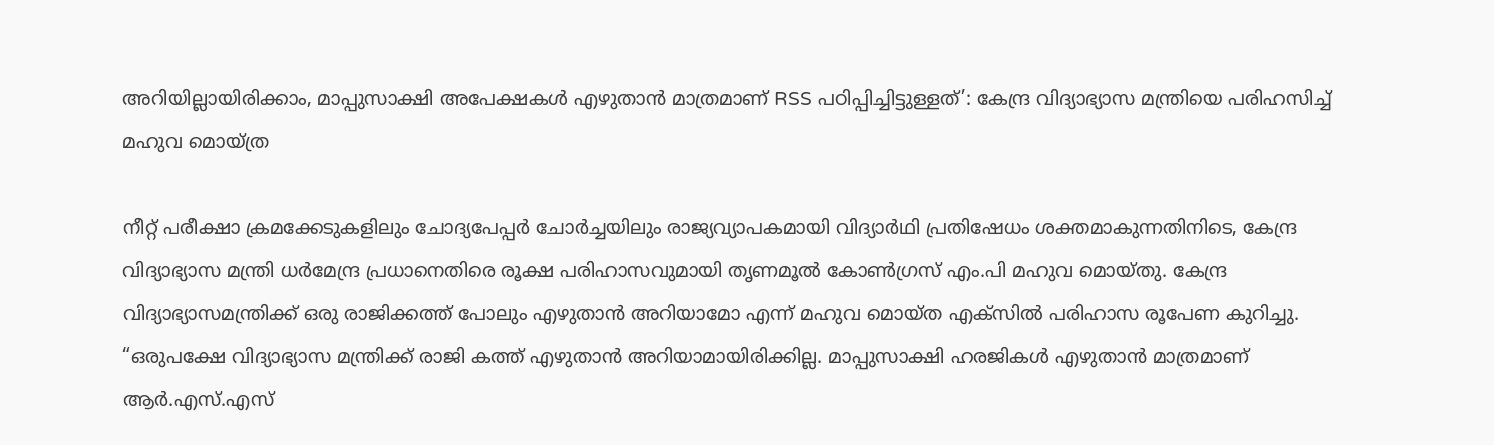അറിയില്ലായിരിക്കാം, മാപ്പുസാക്ഷി അപേക്ഷകൾ എഴുതാൻ മാത്രമാണ് RSS പഠിപ്പിച്ചിട്ടുള്ളത്’: കേന്ദ്ര വിദ്യാഭ്യാസ മന്ത്രിയെ പരിഹസിച്ച് മഹുവ മൊയ്ത്ര

നീറ്റ് പരീക്ഷാ ക്രമക്കേടുകളിലും ചോദ്യപേപ്പർ ചോർച്ചയിലും രാജ്യവ്യാപകമായി വിദ്യാർഥി പ്രതിഷേധം ശക്തമാകുന്നതിനിടെ, കേന്ദ്ര വിദ്യാഭ്യാസ മന്ത്രി ധർമേന്ദ്ര പ്രധാനെതിരെ രൂക്ഷ പരിഹാസവുമായി തൃണമൂൽ കോൺഗ്രസ് എം.പി മഹുവ മൊയ്തു. കേന്ദ്ര വിദ്യാഭ്യാസമന്ത്രിക്ക് ഒരു രാജിക്കത്ത് പോലും എഴുതാൻ അറിയാമോ എന്ന് മഹുവ മൊയ്ത എക്സിൽ പരിഹാസ രൂപേണ കുറിച്ചു. “ഒരുപക്ഷേ വിദ്യാഭ്യാസ മന്ത്രിക്ക് രാജി കത്ത് എഴുതാൻ അറിയാമായിരിക്കില്ല. മാപ്പുസാക്ഷി ഹരജികൾ എഴുതാൻ മാത്രമാണ് ആർ.എസ്.എസ്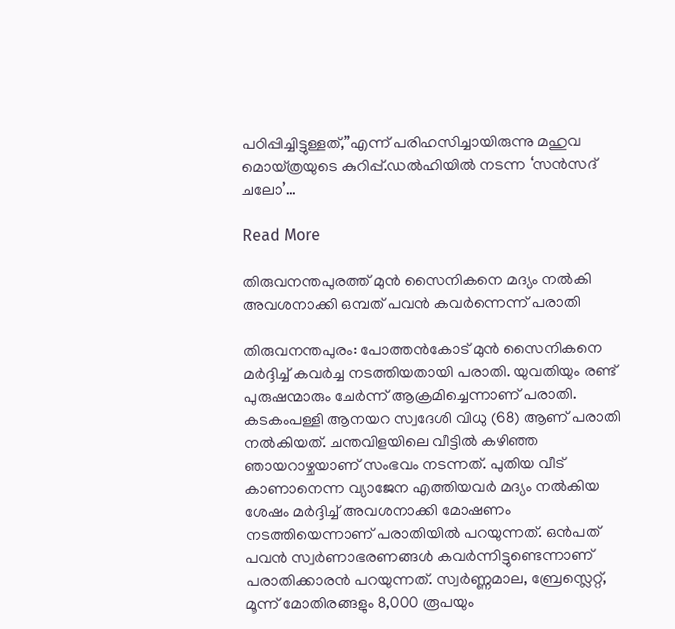പഠിപ്പിച്ചിട്ടുള്ളത്,”എന്ന് പരിഹസിച്ചായിരുന്നു മഹുവ മൊയ്ത്രയുടെ കുറിപ്പ്.ഡൽഹിയിൽ നടന്ന ‘സൻസദ് ചലോ’…

Read More

തിരുവനന്തപുരത്ത് മുന്‍ സൈനികനെ മദ്യം നല്‍കി അവശനാക്കി ഒമ്പത് പവന്‍ കവര്‍ന്നെന്ന് പരാതി

തിരുവനന്തപുരം: പോത്തന്‍കോട് മുന്‍ സൈനികനെ മര്‍ദ്ദിച്ച് കവര്‍ച്ച നടത്തിയതായി പരാതി. യുവതിയും രണ്ട് പുരുഷന്മാരും ചേര്‍ന്ന് ആക്രമിച്ചെന്നാണ് പരാതി. കടകംപള്ളി ആനയറ സ്വദേശി വിധു (68) ആണ് പരാതി നല്‍കിയത്. ചന്തവിളയിലെ വീട്ടില്‍ കഴിഞ്ഞ ഞായറാഴ്ചയാണ് സംഭവം നടന്നത്. പുതിയ വീട് കാണാനെന്ന വ്യാജേന എത്തിയവര്‍ മദ്യം നല്‍കിയ ശേഷം മര്‍ദ്ദിച്ച് അവശനാക്കി മോഷണം നടത്തിയെന്നാണ് പരാതിയില്‍ പറയുന്നത്. ഒൻപത് പവന്‍ സ്വര്‍ണാഭരണങ്ങള്‍ കവര്‍ന്നിട്ടുണ്ടെന്നാണ് പരാതിക്കാരന്‍ പറയുന്നത്. സ്വര്‍ണ്ണമാല, ബ്രേസ്ലെറ്റ്, മൂന്ന് മോതിരങ്ങളും 8,000 രൂപയും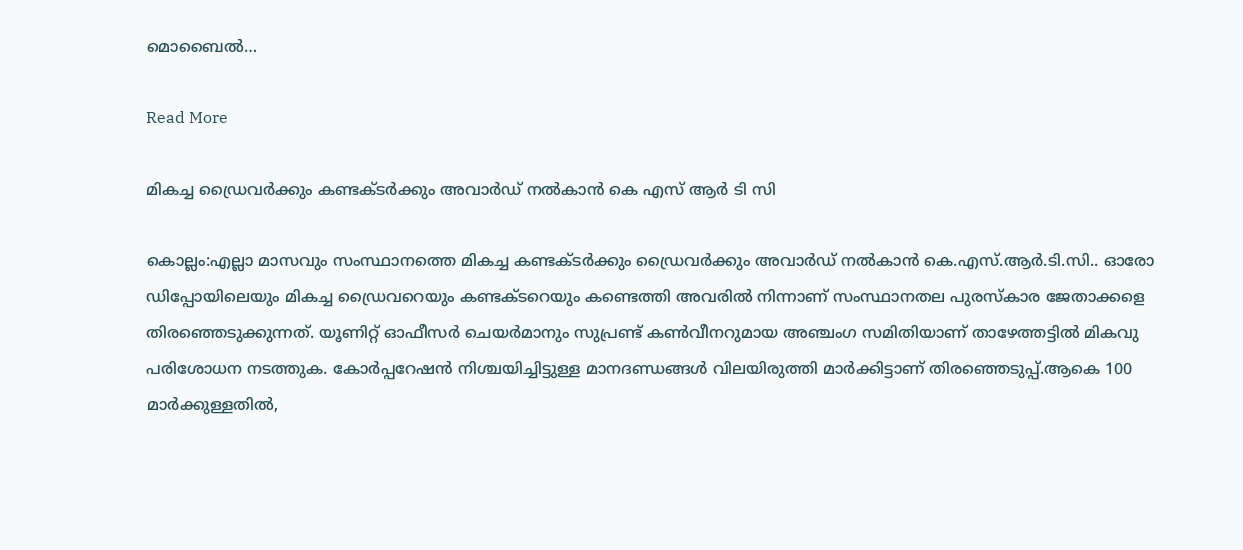മൊബൈല്‍…

Read More

മികച്ച ഡ്രൈവർക്കും കണ്ടക്ടർക്കും അവാർഡ് നൽകാൻ കെ എസ് ആർ ടി സി

കൊല്ലം:എല്ലാ മാസവും സംസ്ഥാനത്തെ മികച്ച കണ്ടക്ടർക്കും ഡ്രൈവർക്കും അവാർഡ് നൽകാൻ കെ.എസ്.ആർ.ടി.സി.. ഓരോ ഡിപ്പോയിലെയും മികച്ച ഡ്രൈവറെയും കണ്ടക്ടറെയും കണ്ടെത്തി അവരിൽ നിന്നാണ് സംസ്ഥാനതല പുരസ്കാര ജേതാക്കളെ തിരഞ്ഞെടുക്കുന്നത്. യൂണിറ്റ് ഓഫീസർ ചെയർമാനും സുപ്രണ്ട് കൺവീനറുമായ അഞ്ചംഗ സമിതിയാണ് താഴേത്തട്ടിൽ മികവു പരിശോധന നടത്തുക. കോർപ്പറേഷൻ നിശ്ചയിച്ചിട്ടുള്ള മാനദണ്ഡങ്ങൾ വിലയിരുത്തി മാർക്കിട്ടാണ് തിരഞ്ഞെടുപ്പ്.ആകെ 100 മാർക്കുള്ളതിൽ,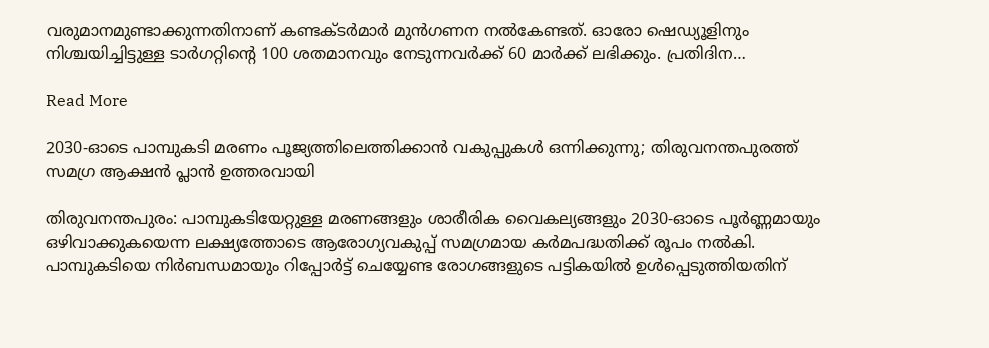വരുമാനമുണ്ടാക്കുന്നതിനാണ് കണ്ടക്ടർമാർ മുൻഗണന നൽകേണ്ടത്. ഓരോ ഷെഡ്യൂളിനും നിശ്ചയിച്ചിട്ടുള്ള ടാർഗറ്റിന്റെ 100 ശതമാനവും നേടുന്നവർക്ക് 60 മാർക്ക് ലഭിക്കും. പ്രതിദിന…

Read More

2030-ഓടെ പാമ്പുകടി മരണം പൂജ്യത്തിലെത്തിക്കാൻ വകുപ്പുകൾ ഒന്നിക്കുന്നു; തിരുവനന്തപുരത്ത് സമഗ്ര ആക്ഷൻ പ്ലാൻ ഉത്തരവായി

തിരുവനന്തപുരം: പാമ്പുകടിയേറ്റുള്ള മരണങ്ങളും ശാരീരിക വൈകല്യങ്ങളും 2030-ഓടെ പൂർണ്ണമായും ഒഴിവാക്കുകയെന്ന ലക്ഷ്യത്തോടെ ആരോഗ്യവകുപ്പ് സമഗ്രമായ കർമപദ്ധതിക്ക് രൂപം നൽകി. പാമ്പുകടിയെ നിർബന്ധമായും റിപ്പോർട്ട് ചെയ്യേണ്ട രോഗങ്ങളുടെ പട്ടികയിൽ ഉൾപ്പെടുത്തിയതിന്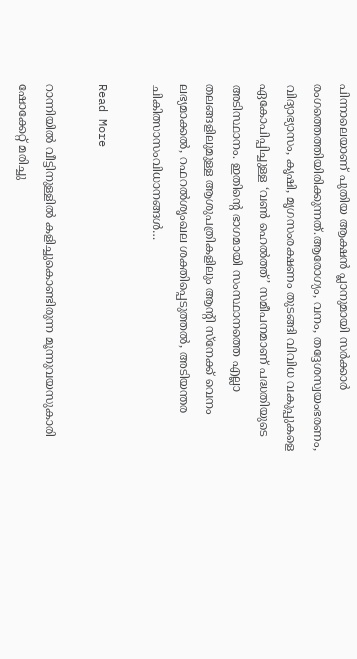പിന്നാലെയാണ് പുതിയ ആക്ഷൻ പ്ലാനുമായി സർക്കാർ രംഗത്തെത്തിയിരിക്കുന്നത്.ആരോഗ്യം, വനം, തദ്ദേശസ്വയംഭരണം, വിദ്യാഭ്യാസം, കൃഷി, മൃഗസംരക്ഷണം തുടങ്ങി വിവിധ വകുപ്പുകളെ ഏകോപിപ്പിച്ചുള്ള ‘വൺ ഹെൽത്ത്’ സമീപനമാണ് പദ്ധതിയുടെ അടിസ്ഥാനം. ഇതിന്റെ ഭാഗമായി സംസ്ഥാനത്തെ എല്ലാ തലങ്ങളിലുമുള്ള ആശുപത്രികളിലും ആന്റി സ്നേക്ക് വെനം ലഭ്യമാക്കൽ, റഫറൽശൃംഖല ശക്തിപ്പെടുത്തൽ, അടിയന്തര ചികിത്സാസംവിധാനങ്ങൾ…

Read More

റാന്നിയിൽ വീട്ടിനുള്ളിൽ കളിച്ചുകൊണ്ടിരുന്ന മൂന്നുവയസുകാരി ഷോക്കേറ്റ് മരിച്ചു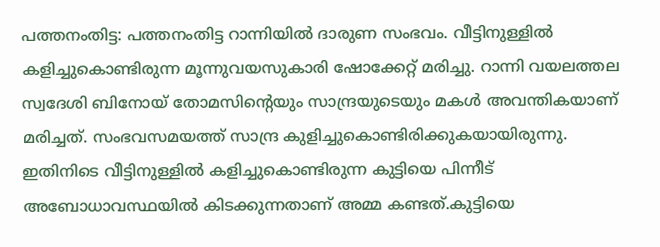പത്തനംതിട്ട: പത്തനംതിട്ട റാന്നിയിൽ ദാരുണ സംഭവം. വീട്ടിനുള്ളിൽ കളിച്ചുകൊണ്ടിരുന്ന മൂന്നുവയസുകാരി ഷോക്കേറ്റ് മരിച്ചു. റാന്നി വയലത്തല സ്വദേശി ബിനോയ് തോമസിന്റെയും സാന്ദ്രയുടെയും മകൾ അവന്തികയാണ് മരിച്ചത്. സംഭവസമയത്ത് സാന്ദ്ര കുളിച്ചുകൊണ്ടിരിക്കുകയായിരുന്നു. ഇതിനിടെ വീട്ടിനുള്ളിൽ കളിച്ചുകൊണ്ടിരുന്ന കുട്ടിയെ പിന്നീട് അബോധാവസ്ഥയിൽ കിടക്കുന്നതാണ് അമ്മ കണ്ടത്.കുട്ടിയെ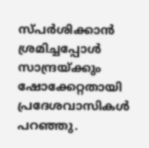സ്പർശിക്കാൻ ശ്രമിച്ചപ്പോൾ സാന്ദ്രയ്ക്കും ഷോക്കേറ്റതായി പ്രദേശവാസികൾ പറഞ്ഞു.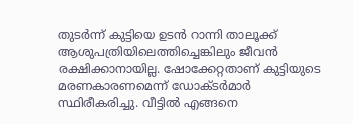തുടർന്ന് കുട്ടിയെ ഉടൻ റാന്നി താലൂക്ക് ആശുപത്രിയിലെത്തിച്ചെങ്കിലും ജീവൻ രക്ഷിക്കാനായില്ല. ഷോക്കേറ്റതാണ് കുട്ടിയുടെ മരണകാരണമെന്ന് ഡോക്ടർമാർ സ്ഥിരീകരിച്ചു. വീട്ടിൽ എങ്ങനെ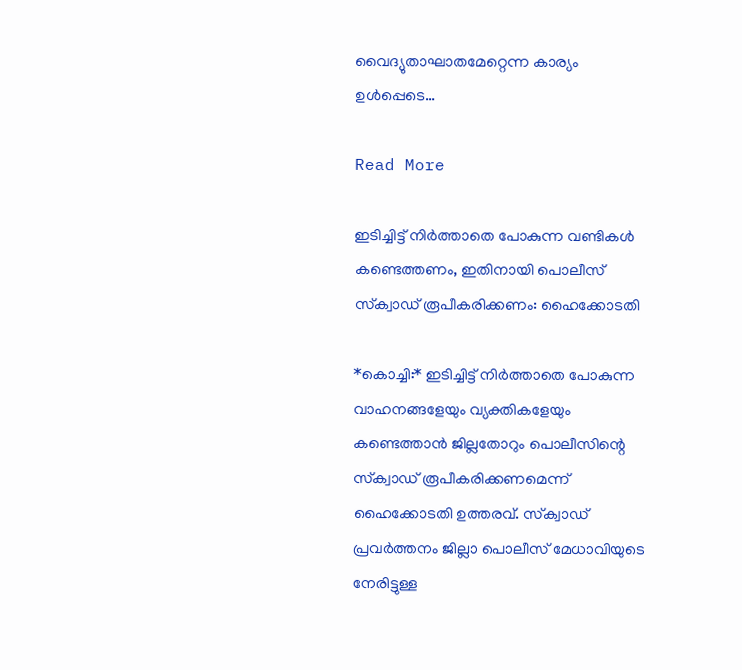വൈദ്യുതാഘാതമേറ്റെന്ന കാര്യം ഉൾപ്പെടെ…

Read More

ഇടിച്ചിട്ട് നിര്‍ത്താതെ പോകുന്ന വണ്ടികള്‍ കണ്ടെത്തണം, ഇതിനായി പൊലീസ് സ്‌ക്വാഡ് രൂപീകരിക്കണം: ഹൈക്കോടതി

*കൊച്ചി:* ഇടിച്ചിട്ട് നിര്‍ത്താതെ പോകുന്ന വാഹനങ്ങളേയും വ്യക്തികളേയും കണ്ടെത്താന്‍ ജില്ലതോറും പൊലീസിന്റെ സ്‌ക്വാഡ് രൂപീകരിക്കണമെന്ന് ഹൈക്കോടതി ഉത്തരവ്. സ്‌ക്വാഡ് പ്രവര്‍ത്തനം ജില്ലാ പൊലീസ് മേധാവിയുടെ നേരിട്ടുള്ള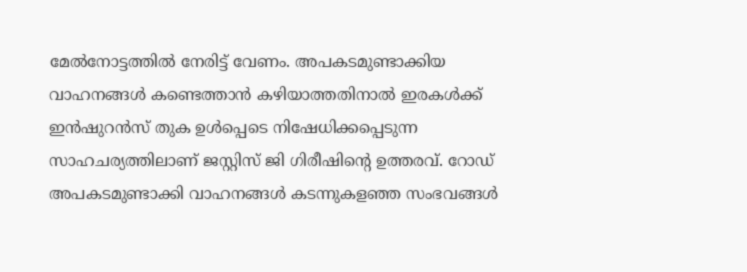മേല്‍നോട്ടത്തില്‍ നേരിട്ട് വേണം. അപകടമുണ്ടാക്കിയ വാഹനങ്ങള്‍ കണ്ടെത്താന്‍ കഴിയാത്തതിനാല്‍ ഇരകള്‍ക്ക് ഇന്‍ഷുറന്‍സ് തുക ഉള്‍പ്പെടെ നിഷേധിക്കപ്പെടുന്ന സാഹചര്യത്തിലാണ് ജസ്റ്റിസ് ജി ഗിരീഷിന്റെ ഉത്തരവ്. റോഡ് അപകടമുണ്ടാക്കി വാഹനങ്ങള്‍ കടന്നുകളഞ്ഞ സംഭവങ്ങള്‍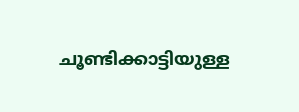ചൂണ്ടിക്കാട്ടിയുള്ള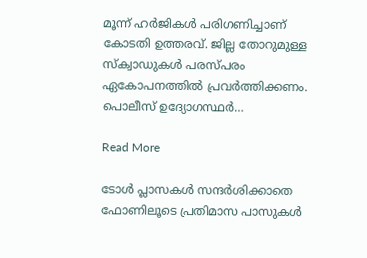മൂന്ന് ഹര്‍ജികള്‍ പരിഗണിച്ചാണ് കോടതി ഉത്തരവ്. ജില്ല തോറുമുള്ള സ്‌ക്വാഡുകള്‍ പരസ്പരം ഏകോപനത്തില്‍ പ്രവര്‍ത്തിക്കണം. പൊലീസ് ഉദ്യോഗസ്ഥര്‍…

Read More

ടോൾ പ്ലാസകൾ സന്ദർശിക്കാതെ ഫോണിലൂടെ പ്രതിമാസ പാസുകൾ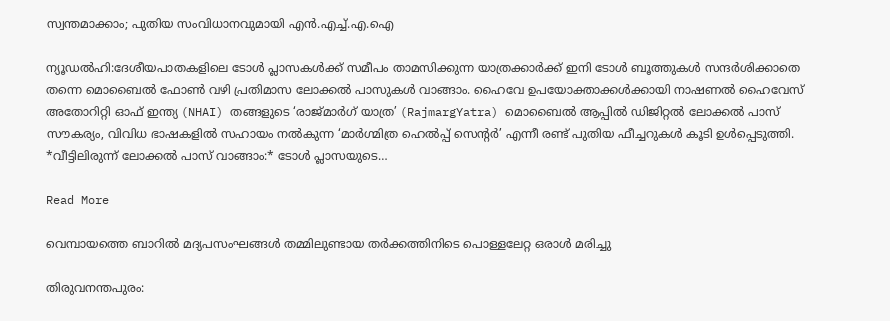സ്വന്തമാക്കാം; പുതിയ സംവിധാനവുമായി എൻ.എച്ച്.എ.ഐ

ന്യൂഡൽഹി:ദേശീയപാതകളിലെ ടോൾ പ്ലാസകൾക്ക് സമീപം താമസിക്കുന്ന യാത്രക്കാർക്ക് ഇനി ടോൾ ബൂത്തുകൾ സന്ദർശിക്കാതെ തന്നെ മൊബൈൽ ഫോൺ വഴി പ്രതിമാസ ലോക്കൽ പാസുകൾ വാങ്ങാം. ഹൈവേ ഉപയോക്താക്കൾക്കായി നാഷണൽ ഹൈവേസ് അതോറിറ്റി ഓഫ് ഇന്ത്യ (NHAI) തങ്ങളുടെ ‘രാജ്മാർഗ് യാത്ര’ (RajmargYatra) മൊബൈൽ ആപ്പിൽ ഡിജിറ്റൽ ലോക്കൽ പാസ് സൗകര്യം, വിവിധ ഭാഷകളിൽ സഹായം നൽകുന്ന ‘മാർഗ്മിത്ര ഹെൽപ്പ് സെന്റർ’ എന്നീ രണ്ട് പുതിയ ഫീച്ചറുകൾ കൂടി ഉൾപ്പെടുത്തി. *വീട്ടിലിരുന്ന് ലോക്കൽ പാസ് വാങ്ങാം:* ടോൾ പ്ലാസയുടെ…

Read More

വെമ്പായത്തെ ബാറിൽ മദ്യപസംഘങ്ങൾ തമ്മിലുണ്ടായ തർക്കത്തിനിടെ പൊള്ളലേറ്റ ഒരാൾ മരിച്ചു

തിരുവനന്തപുരം: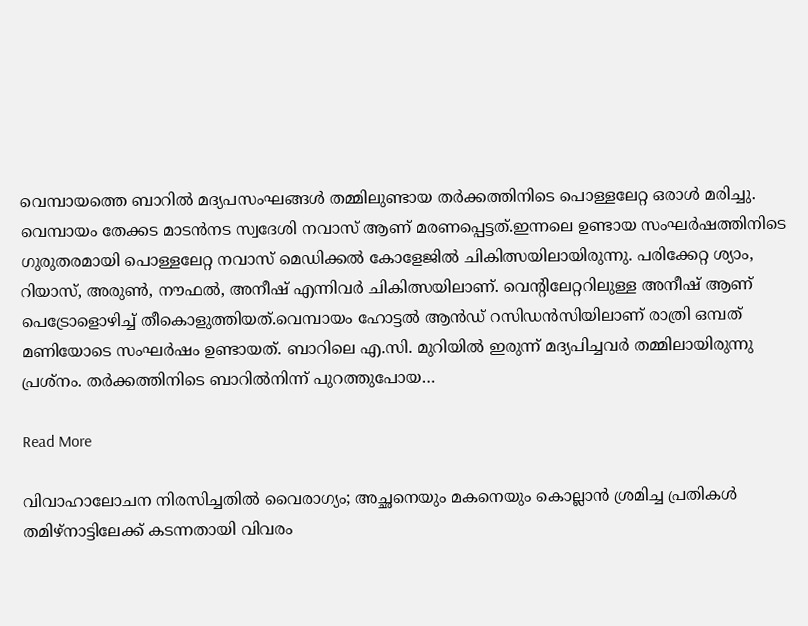വെമ്പായത്തെ ബാറിൽ മദ്യപസംഘങ്ങൾ തമ്മിലുണ്ടായ തർക്കത്തിനിടെ പൊള്ളലേറ്റ ഒരാൾ മരിച്ചു. വെമ്പായം തേക്കട മാടൻനട സ്വദേശി നവാസ് ആണ് മരണപ്പെട്ടത്.ഇന്നലെ ഉണ്ടായ സംഘർഷത്തിനിടെ ഗുരുതരമായി പൊള്ളലേറ്റ നവാസ് മെഡിക്കൽ കോളേജിൽ ചികിത്സയിലായിരുന്നു. പരിക്കേറ്റ ശ്യാം, റിയാസ്, അരുൺ, നൗഫൽ, അനീഷ് എന്നിവർ ചികിത്സയിലാണ്. വെന്റിലേറ്ററിലുള്ള അനീഷ് ആണ് പെട്രോളൊഴിച്ച് തീകൊളുത്തിയത്.വെമ്പായം ഹോട്ടൽ ആൻഡ് റസിഡൻസിയിലാണ് രാത്രി ഒമ്പത് മണിയോടെ സംഘർഷം ഉണ്ടായത്. ബാറിലെ എ.സി. മുറിയിൽ ഇരുന്ന് മദ്യപിച്ചവർ തമ്മിലായിരുന്നു പ്രശ്നം. തർക്കത്തിനിടെ ബാറിൽനിന്ന് പുറത്തുപോയ…

Read More

വിവാഹാലോചന നിരസിച്ചതിൽ വൈരാഗ്യം; അച്ഛനെയും മകനെയും കൊല്ലാൻ ശ്രമിച്ച പ്രതികൾ തമിഴ്നാട്ടിലേക്ക് കടന്നതായി വിവരം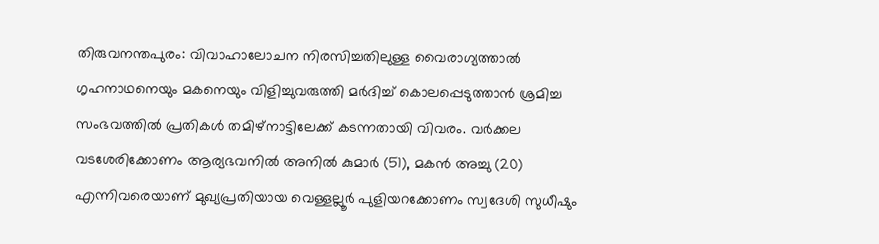തിരുവനന്തപുരം: വിവാഹാലോചന നിരസിച്ചതിലുള്ള വൈരാഗ്യത്താൽ ഗൃഹനാഥനെയും മകനെയും വിളിച്ചുവരുത്തി മര്‍ദിച്ച് കൊലപ്പെടുത്താന്‍ ശ്രമിച്ച സംഭവത്തില്‍ പ്രതികള്‍ തമിഴ്നാട്ടിലേക്ക് കടന്നതായി വിവരം. വർക്കല വടശേരിക്കോണം ആര്യഭവനിൽ അനിൽ കുമാർ (51), മകൻ അച്ചു (20) എന്നിവരെയാണ് മുഖ്യപ്രതിയായ വെള്ളല്ലൂർ പുളിയറക്കോണം സ്വദേശി സുധീഷും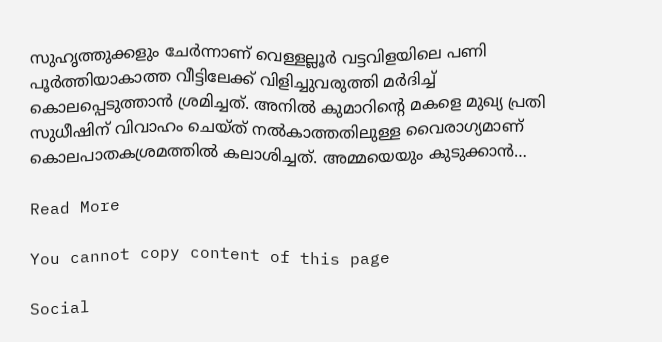സുഹൃത്തുക്കളും ചേർന്നാണ് വെള്ളല്ലൂര്‍ വട്ടവിളയിലെ പണി പൂര്‍ത്തിയാകാത്ത വീട്ടിലേക്ക് വിളിച്ചുവരുത്തി മർദിച്ച് കൊലപ്പെടുത്താൻ ശ്രമിച്ചത്. അനില്‍ കുമാറിന്‍റെ മകളെ മുഖ്യ പ്രതി സുധീഷിന് വിവാഹം ചെയ്ത് നൽകാത്തതിലുള്ള വൈരാഗ്യമാണ് കൊലപാതകശ്രമത്തില്‍ കലാശിച്ചത്. അമ്മയെയും കുടുക്കാൻ…

Read More

You cannot copy content of this page

Social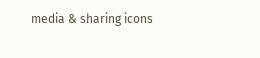media & sharing icons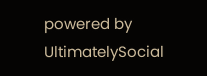powered by UltimatelySocial